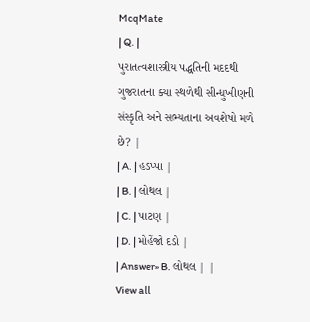McqMate
| Q. |
પુરાતત્વશાસ્ત્રીય પદ્ધતિની મદદથી ગુજરાતના ક્યા સ્થળેથી સીન્ધુખીણની સંસ્કૃતિ અને સભ્યતાના અવશેષો મળે છે? |
| A. | હડપ્પા |
| B. | લોથલ |
| C. | પાટણ |
| D. | મોહેંજો દડો |
| Answer» B. લોથલ | |
View all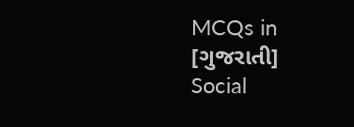MCQs in
[ગુજરાતી] Social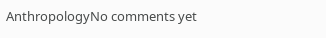AnthropologyNo comments yet